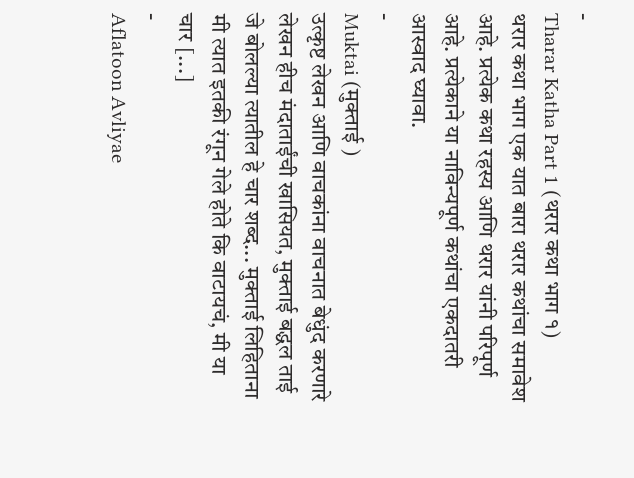-
Tharar Katha Part 1 (थरार कथा भाग १)
थरार कथा भाग एक यात बारा थरार कथांचा समावेश आहे. प्रत्येक कथा रहस्य आणि थरार यांनी परिपूर्ण आहे. प्रत्येकाने या नाविन्यपूर्ण कथांचा एकदातरी आस्वाद घ्यावा.
-
Muktai (मुक्ताई )
उत्कृष्ट लेखन आणि वाचकांना वाचनात बेधुंद करणारे लेखन हीच मंदाताईंची खासियत, मुक्ताई बद्धल ताई जे बोलल्या त्यातील हे चार शब्द... मुक्ताई लिहिताना मी त्यात इतकी रंगून गेले होते कि वाटायचं, मी या चार [...]
-
Aflatoon Avliyae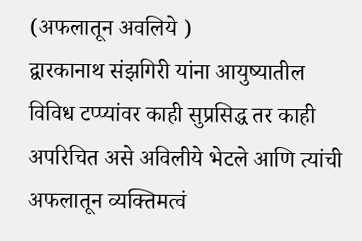(अफलातून अवलिये )
द्वारकानाथ संझगिरी यांना आयुष्यातील विविध टप्प्यांवर काही सुप्रसिद्ध तर काही अपरिचित असे अविलीये भेटले आणि त्यांची अफलातून व्यक्तिमत्वं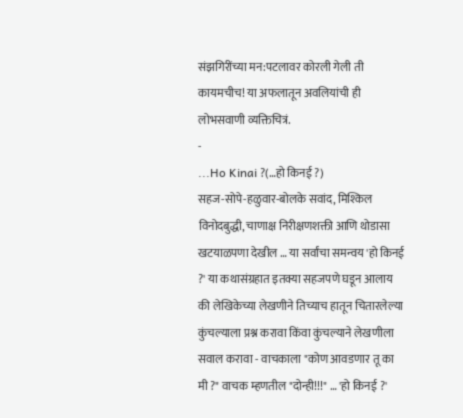संझगिरींच्या मन:पटलावर कोरली गेली ती कायमचीच! या अफलातून अवलियांची ही लोभसवाणी व्यक्तिचित्रं.
-
...Ho Kinai ?(…हो किनई ?)
सहज-सोपे-हळुवार-बोलके सवांद, मिश्किल विनोदबुद्धी, चाणाक्ष निरीक्षणशक्ती आणि थोडासा खटयाळपणा देखील … या सर्वांचा समन्वय 'हो किनई ?' या कथासंग्रहात इतक्या सहजपणे घडून आलाय की लेखिकेच्या लेखणीने तिच्याच हातून चितारलेल्या कुंचल्याला प्रश्न करावा किंवा कुंचल्याने लेखणीला सवाल करावा - वाचकाला "कोण आवडणार तू का मी ?" वाचक म्हणतील "दोन्ही!!!" … 'हो किनई ?'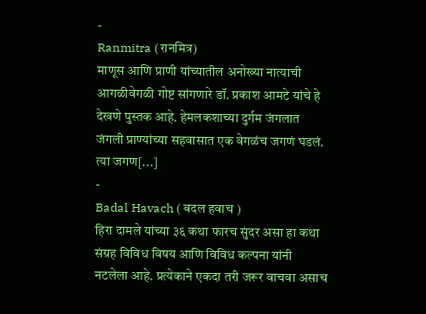-
Ranmitra (रानमित्र)
माणूस आणि प्राणी यांच्यातील अनोख्या नात्याची आगळीवेगळी गोष्ट सांगणारे डॉ. प्रकाश आमटे यांचे हे देखणे पुस्तक आहे. हेमलकशाच्या दुर्गम जंगलात जंगली प्राण्यांच्या सहवासात एक वेगळंच जगणं घडलं. त्या जगण[...]
-
Badal Havach ( बदल हवाच )
हिरा दामले यांच्या ३६ कथा फारच सुंदर असा हा कथा संग्रह विविध विषय आणि विविध कल्पना यांनी नटलेला आहे. प्रत्येकाने एकदा तरी जरूर वाचवा असाच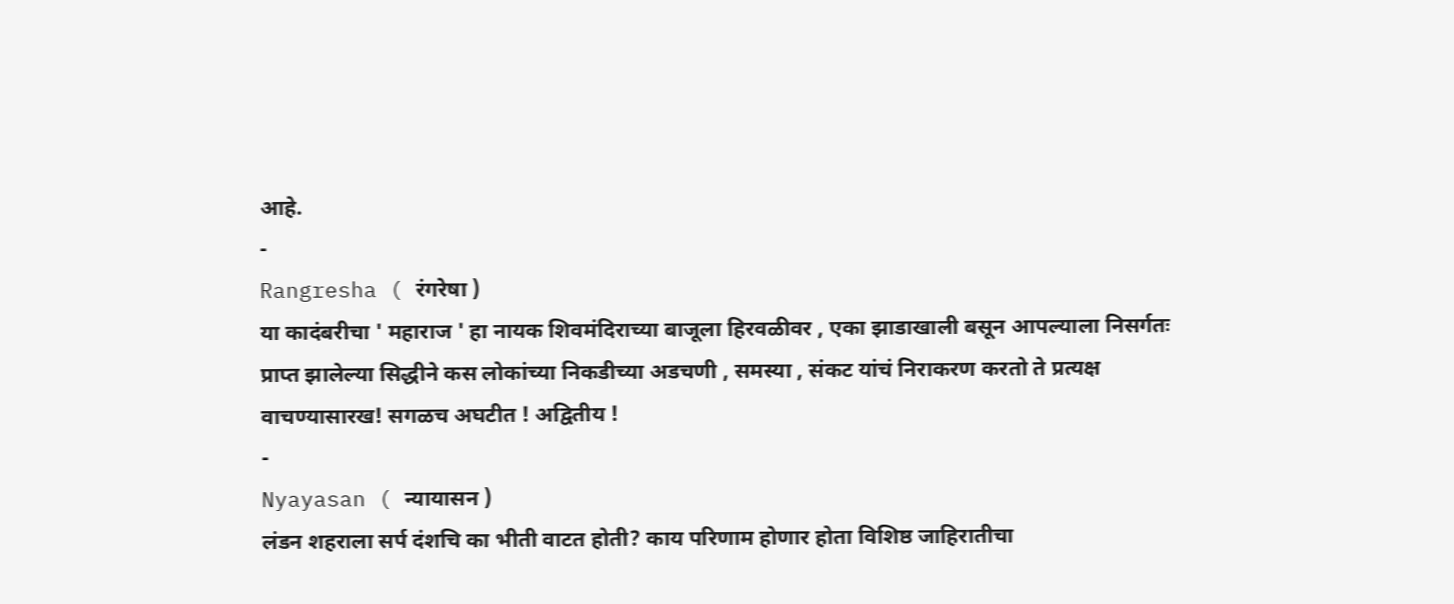आहे.
-
Rangresha ( रंगरेषा )
या कादंबरीचा ' महाराज ' हा नायक शिवमंदिराच्या बाजूला हिरवळीवर , एका झाडाखाली बसून आपल्याला निसर्गतः प्राप्त झालेल्या सिद्धीने कस लोकांच्या निकडीच्या अडचणी , समस्या , संकट यांचं निराकरण करतो ते प्रत्यक्ष वाचण्यासारख! सगळच अघटीत ! अद्वितीय !
-
Nyayasan ( न्यायासन )
लंडन शहराला सर्प दंशचि का भीती वाटत होती? काय परिणाम होणार होता विशिष्ठ जाहिरातीचा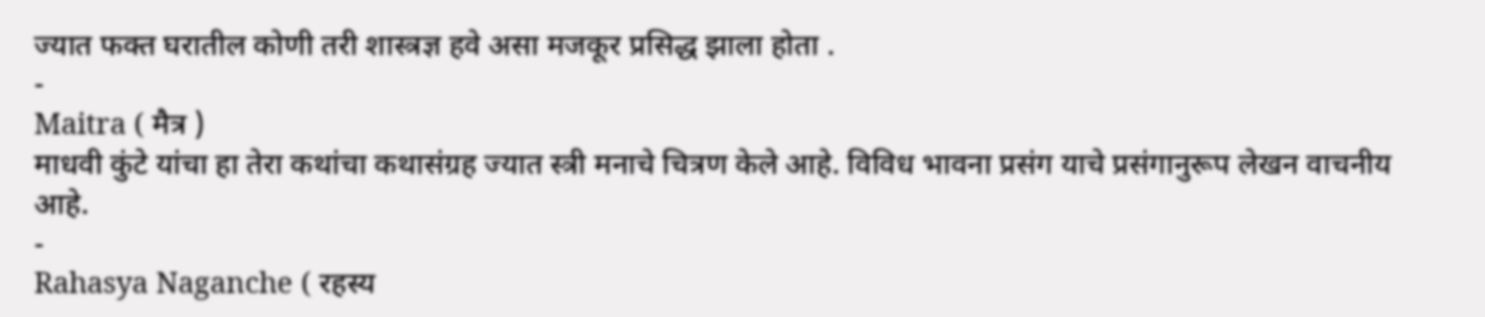ज्यात फक्त घरातील कोणी तरी शास्त्रज्ञ हवे असा मजकूर प्रसिद्ध झाला होता .
-
Maitra ( मैत्र )
माधवी कुंटे यांचा हा तेरा कथांचा कथासंग्रह ज्यात स्त्री मनाचे चित्रण केले आहे. विविध भावना प्रसंग याचे प्रसंगानुरूप लेखन वाचनीय आहे.
-
Rahasya Naganche ( रहस्य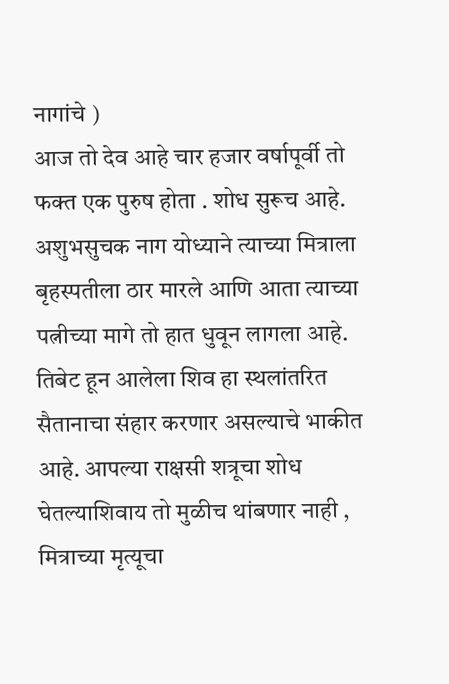नागांचे )
आज तो देव आहे चार हजार वर्षापूर्वी तो फक्त एक पुरुष होता . शोध सुरूच आहे. अशुभसुचक नाग योध्याने त्याच्या मित्राला बृहस्पतीला ठार मारले आणि आता त्याच्या पत्नीच्या मागे तो हात धुवून लागला आहे. तिबेट हून आलेला शिव हा स्थलांतरित सैतानाचा संहार करणार असल्याचे भाकीत आहे. आपल्या राक्षसी शत्रूचा शोध घेतल्याशिवाय तो मुळीच थांबणार नाही , मित्राच्या मृत्यूचा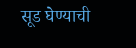सूड घेण्याची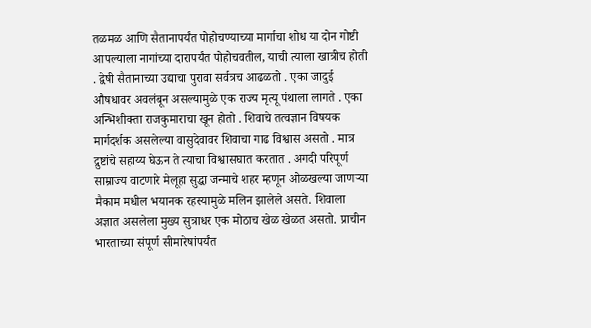तळमळ आणि सैतानापर्यंत पोहोचण्याच्या मार्गाचा शोध या दोन गोष्टी आपल्याला नागांच्या दारापर्यंत पोहोचवतील, याची त्याला खात्रीच होती . द्वेषी सैतानाच्या उद्याचा पुरावा सर्वत्रच आढळतो . एका जादुई औषधावर अवलंबून असल्यामुळे एक राज्य मृत्यू पंथाला लागते . एका अन्भिशीक्ता राजकुमाराचा खून होतो . शिवाचे तत्वज्ञान विषयक मार्गदर्शक असलेल्या वासुदेवावर शिवाचा गाढ विश्वास असतो . मात्र द्रुष्टांचे सहाय्य घेऊन ते त्याचा विश्वासघात करतात . अगदी परिपूर्ण साम्राज्य वाटणारे मेलूहा सुद्धा जन्माचे शहर म्हणून ओळखल्या जाणऱ्या मैकाम मधील भयानक रहस्यामुळे मलिन झालेले असते. शिवाला अज्ञात असलेला मुख्य सुत्राधर एक मोठाच खेळ खेळत असतो. प्राचीन भारताच्या संपूर्ण सीमारेषांपर्यंत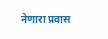नेणारा प्रवास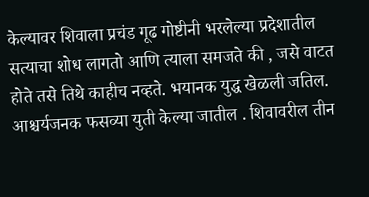केल्यावर शिवाला प्रचंड गूढ गोष्टीनी भरलेल्या प्रदेशातील सत्याचा शोध लागतो आणि त्याला समजते की , जसे वाटत होते तसे तिथे काहीच नव्हते. भयानक युद्ध खेळली जतिल. आश्चर्यजनक फसव्या युती केल्या जातील . शिवावरील तीन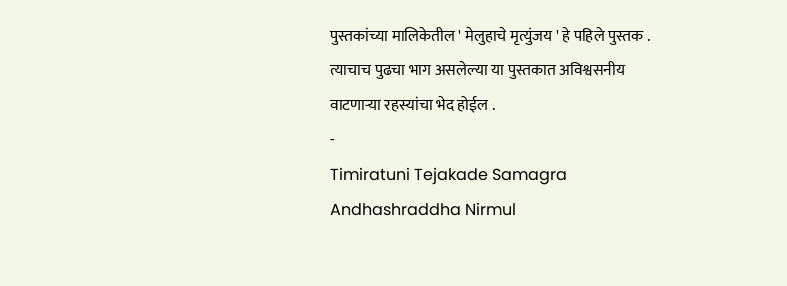पुस्तकांच्या मालिकेतील ' मेलुहाचे मृत्युंजय ' हे पहिले पुस्तक . त्याचाच पुढचा भाग असलेल्या या पुस्तकात अविश्वसनीय वाटणाऱ्या रहस्यांचा भेद होईल .
-
Timiratuni Tejakade Samagra Andhashraddha Nirmul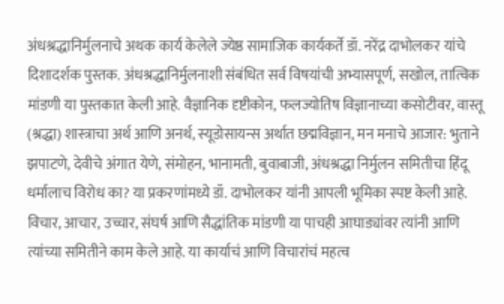अंधश्रद्धानिर्मुलनाचे अथक कार्य केलेले ज्येष्ठ सामाजिक कार्यकर्ते डॉ. नरेंद्र दाभोलकर यांचे दिशादर्शक पुस्तक. अंधश्रद्धानिर्मुलनाशी संबंधित सर्व विषयांची अभ्यासपूर्ण, सखोल, तात्विक मांडणी या पुस्तकात केली आहे. वैज्ञानिक दृष्टीकोन, फलज्योतिष विज्ञानाच्या कसोटीवर, वास्तू (श्रद्धा) शास्त्राचा अर्थ आणि अनर्थ, स्यूडोसायन्स अर्थात छद्मविज्ञान, मन मनाचे आजार: भुताने झपाटणे, देवीचे अंगात येणे, संमोहन, भानामती, बुवाबाजी, अंधश्रद्धा निर्मुलन समितीचा हिंदू धर्मालाच विरोध का? या प्रकरणांमध्ये डॉ. दाभोलकर यांनी आपली भूमिका स्पष्ट केली आहे. विचार, आचार, उच्चार, संघर्ष आणि सैद्धांतिक मांडणी या पाचही आघाड्यांवर त्यांनी आणि त्यांच्या समितीने काम केले आहे. या कार्याचं आणि विचारांचं महत्व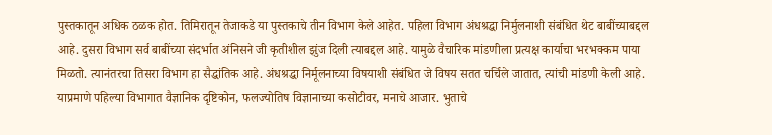पुस्तकातून अधिक ठळक होत. तिमिरातून तेजाकडे या पुस्तकाचे तीन विभाग केले आहेत. पहिला विभाग अंधश्रद्धा निर्मुलनाशी संबंधित थेट बाबींच्याबद्दल आहे. दुसरा विभाग सर्व बाबींच्या संदर्भात अंनिसने जी कृतीशील झुंज दिली त्याबद्दल आहे. यामुळे वैचारिक मांडणीला प्रत्यक्ष कार्याचा भरभक्कम पाया मिळतो. त्यानंतरचा तिसरा विभाग हा सैद्धांतिक आहे. अंधश्रद्धा निर्मूलनाच्या विषयाशी संबंधित जे विषय सतत चर्चिले जातात, त्यांची मांडणी केली आहे. याप्रमाणे पहिल्या विभागात वैज्ञानिक दृष्टिकोन, फलज्योतिष विज्ञानाच्या कसोटीवर, मनाचे आजार. भुताचे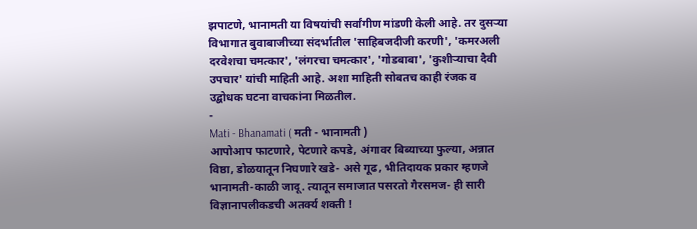झपाटणे, भानामती या विषयांची सर्वांगीण मांडणी केली आहे. तर दुसऱ्या विभागात बुवाबाजीच्या संदर्भातील 'साहिबजदीजी करणी', 'कमरअली दरवेशचा चमत्कार', 'लंगरचा चमत्कार', 'गोडबाबा', 'कुशीऱ्याचा दैवी उपचार' यांची माहिती आहे. अशा माहिती सोबतच काही रंजक व उद्बोधक घटना वाचकांना मिळतील.
-
Mati - Bhanamati ( मती - भानामती )
आपोआप फाटणारे, पेटणारे कपडे, अंगावर बिब्याच्या फुल्या, अन्नात विष्ठा, डोळयातून निघणारे खडे- असे गूढ, भीतिदायक प्रकार म्हणजे भानामती-काळी जादू. त्यातून समाजात पसरतो गैरसमज- ही सारी विज्ञानापलीकडची अतर्क्य शक्ती !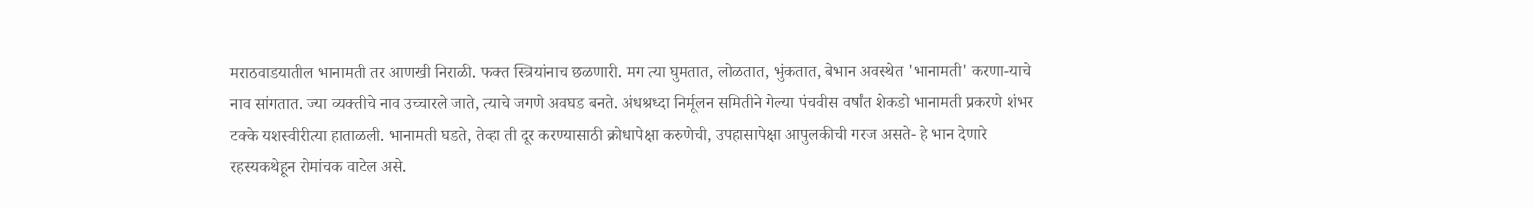मराठवाडयातील भानामती तर आणखी निराळी. फक्त स्त्रियांनाच छळणारी. मग त्या घुमतात, लोळतात, भुंकतात, बेभान अवस्थेत 'भानामती' करणा-याचे नाव सांगतात. ज्या व्यक्तीचे नाव उच्चारले जाते, त्याचे जगणे अवघड बनते. अंधश्रध्दा निर्मूलन समितीने गेल्या पंचवीस वर्षांत शेकडो भानामती प्रकरणे शंभर टक्के यशस्वीरीत्या हाताळली. भानामती घडते, तेव्हा ती दूर करण्यासाठी क्रोधापेक्षा करुणेची, उपहासापेक्षा आपुलकीची गरज असते- हे भान देणारे रहस्यकथेहून रोमांचक वाटेल असे.